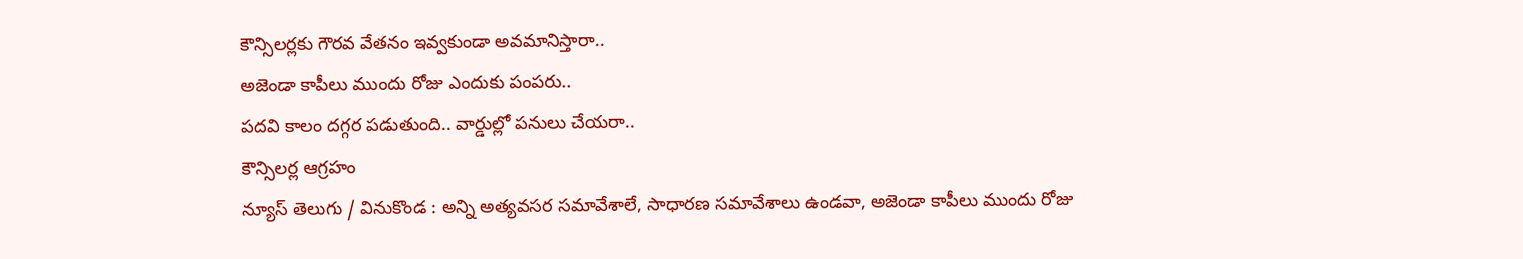కౌన్సిలర్లకు గౌరవ వేతనం ఇవ్వకుండా అవమానిస్తారా..
అజెండా కాపీలు ముందు రోజు ఎందుకు పంపరు..
పదవి కాలం దగ్గర పడుతుంది.. వార్డుల్లో పనులు చేయరా..
కౌన్సిలర్ల ఆగ్రహం
న్యూస్ తెలుగు / వినుకొండ : అన్ని అత్యవసర సమావేశాలే, సాధారణ సమావేశాలు ఉండవా, అజెండా కాపీలు ముందు రోజు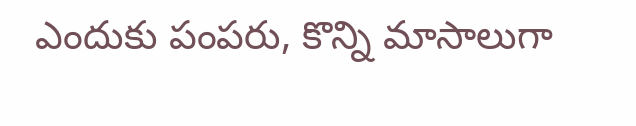ఎందుకు పంపరు, కొన్ని మాసాలుగా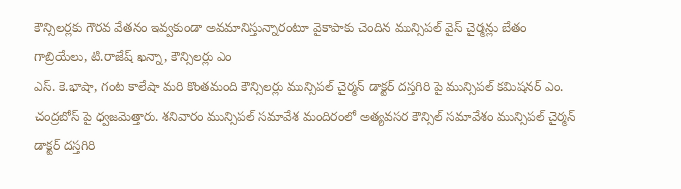కౌన్సిలర్లకు గౌరవ వేతనం ఇవ్వకుండా అవమానిస్తున్నారంటూ వైకాపాకు చెందిన మున్సిపల్ వైస్ చైర్మన్లు బేతం గాబ్రియేలు, టి.రాజేష్ ఖన్నా, కౌన్సిలర్లు ఎం
ఎస్. కె.భాషా, గంట కాలేషా మరి కొంతమంది కౌన్సిలర్లు మున్సిపల్ చైర్మన్ డాక్టర్ దస్తగిరి పై మున్సిపల్ కమిషనర్ ఎం. చంద్రబోస్ పై ధ్వజమెత్తారు. శనివారం మున్సిపల్ సమావేశ మందిరంలో అత్యవసర కౌన్సిల్ సమావేశం మున్సిపల్ చైర్మన్ డాక్టర్ దస్తగిరి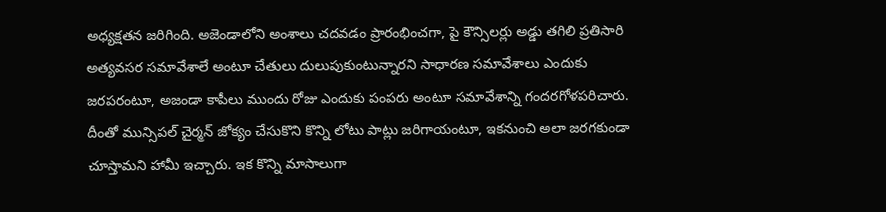అధ్యక్షతన జరిగింది. అజెండాలోని అంశాలు చదవడం ప్రారంభించగా, పై కౌన్సిలర్లు అడ్డు తగిలి ప్రతిసారి అత్యవసర సమావేశాలే అంటూ చేతులు దులుపుకుంటున్నారని సాధారణ సమావేశాలు ఎందుకు జరపరంటూ, అజండా కాపీలు ముందు రోజు ఎందుకు పంపరు అంటూ సమావేశాన్ని గందరగోళపరిచారు. దీంతో మున్సిపల్ చైర్మన్ జోక్యం చేసుకొని కొన్ని లోటు పాట్లు జరిగాయంటూ, ఇకనుంచి అలా జరగకుండా చూస్తామని హామీ ఇచ్చారు. ఇక కొన్ని మాసాలుగా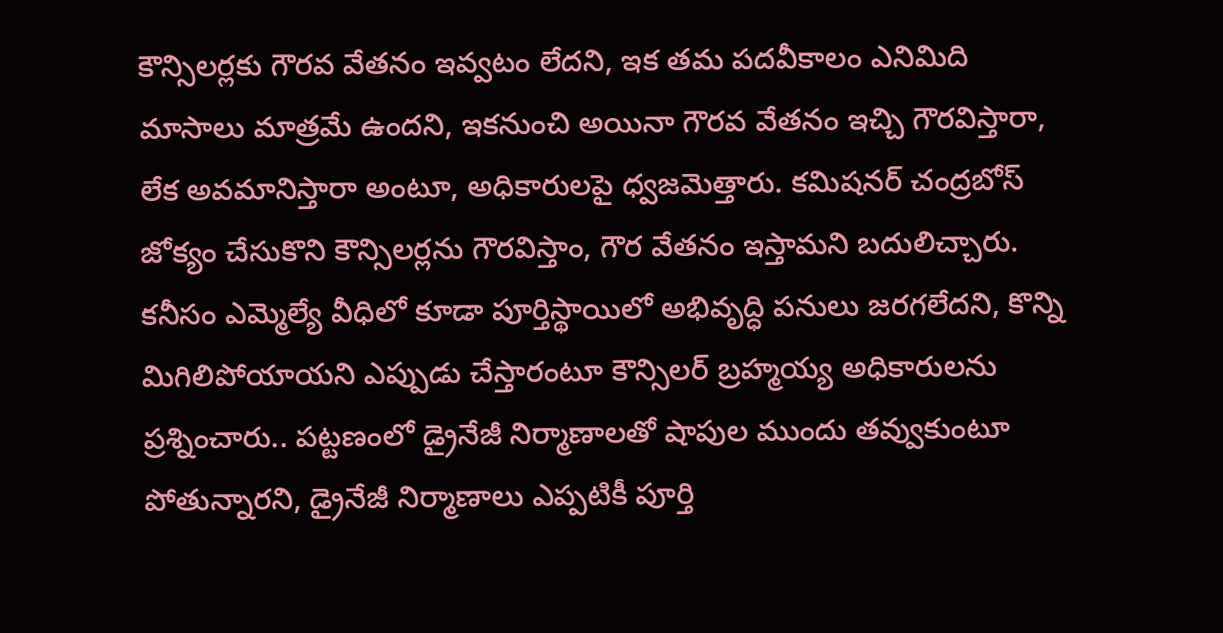కౌన్సిలర్లకు గౌరవ వేతనం ఇవ్వటం లేదని, ఇక తమ పదవీకాలం ఎనిమిది మాసాలు మాత్రమే ఉందని, ఇకనుంచి అయినా గౌరవ వేతనం ఇచ్చి గౌరవిస్తారా, లేక అవమానిస్తారా అంటూ, అధికారులపై ధ్వజమెత్తారు. కమిషనర్ చంద్రబోస్ జోక్యం చేసుకొని కౌన్సిలర్లను గౌరవిస్తాం, గౌర వేతనం ఇస్తామని బదులిచ్చారు. కనీసం ఎమ్మెల్యే వీధిలో కూడా పూర్తిస్థాయిలో అభివృద్ధి పనులు జరగలేదని, కొన్ని మిగిలిపోయాయని ఎప్పుడు చేస్తారంటూ కౌన్సిలర్ బ్రహ్మయ్య అధికారులను ప్రశ్నించారు.. పట్టణంలో డ్రైనేజీ నిర్మాణాలతో షాపుల ముందు తవ్వుకుంటూ పోతున్నారని, డ్రైనేజీ నిర్మాణాలు ఎప్పటికీ పూర్తి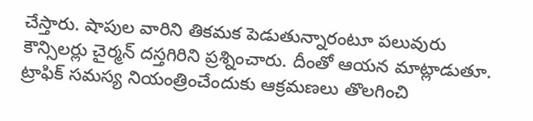చేస్తారు. షాపుల వారిని తికమక పెడుతున్నారంటూ పలువురు కౌన్సిలర్లు చైర్మన్ దస్తగిరిని ప్రశ్నించారు. దీంతో ఆయన మాట్లాడుతూ. ట్రాఫిక్ సమస్య నియంత్రించేందుకు ఆక్రమణలు తొలగించి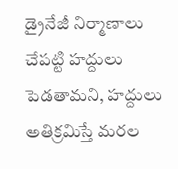డ్రైనేజీ నిర్మాణాలు చేపట్టి హద్దులు పెడతామని, హద్దులు అతిక్రమిస్తే మరల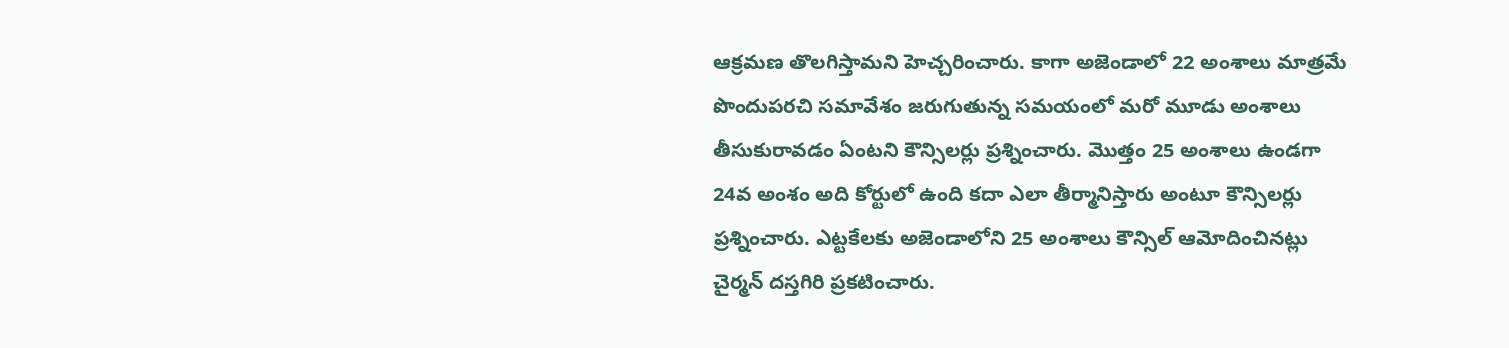ఆక్రమణ తొలగిస్తామని హెచ్చరించారు. కాగా అజెండాలో 22 అంశాలు మాత్రమే పొందుపరచి సమావేశం జరుగుతున్న సమయంలో మరో మూడు అంశాలు తీసుకురావడం ఏంటని కౌన్సిలర్లు ప్రశ్నించారు. మొత్తం 25 అంశాలు ఉండగా 24వ అంశం అది కోర్టులో ఉంది కదా ఎలా తీర్మానిస్తారు అంటూ కౌన్సిలర్లు ప్రశ్నించారు. ఎట్టకేలకు అజెండాలోని 25 అంశాలు కౌన్సిల్ ఆమోదించినట్లు చైర్మన్ దస్తగిరి ప్రకటించారు.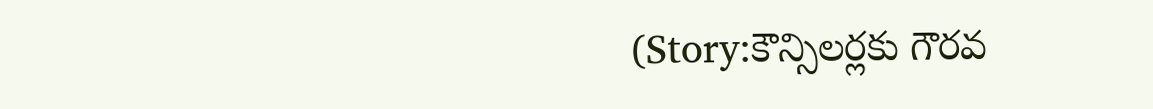(Story:కౌన్సిలర్లకు గౌరవ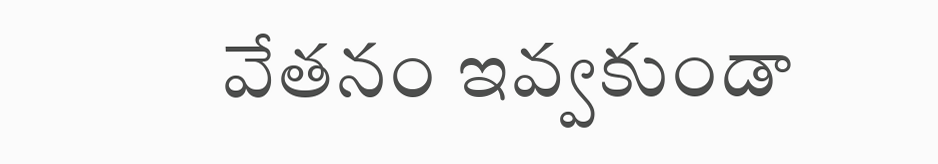వేతనం ఇవ్వకుండా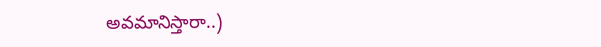అవమానిస్తారా..)